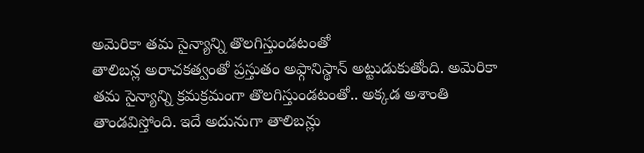అమెరికా తమ సైన్యాన్ని తొలగిస్తుండటంతో
తాలిబన్ల అరాచకత్వంతో ప్రస్తుతం అఫ్గానిస్థాన్ అట్టుడుకుతోంది. అమెరికా తమ సైన్యాన్ని క్రమక్రమంగా తొలగిస్తుండటంతో.. అక్కడ అశాంతి తాండవిస్తోంది. ఇదే అదునుగా తాలిబన్లు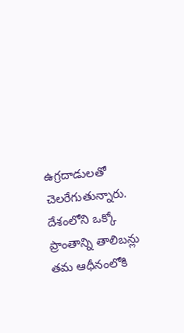ఉగ్రదాడులతో చెలరేగుతున్నారు. దేశంలోని ఒక్కో ప్రాంతాన్ని తాలిబన్లు తమ ఆధీనంలోకి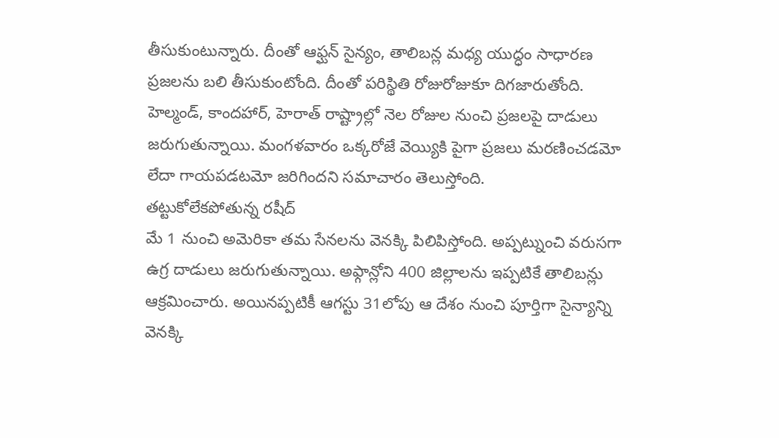తీసుకుంటున్నారు. దీంతో ఆఫ్ఘన్ సైన్యం, తాలిబన్ల మధ్య యుద్ధం సాధారణ ప్రజలను బలి తీసుకుంటోంది. దీంతో పరిస్థితి రోజురోజుకూ దిగజారుతోంది. హెల్మండ్, కాందహార్, హెరాత్ రాష్ట్రాల్లో నెల రోజుల నుంచి ప్రజలపై దాడులు జరుగుతున్నాయి. మంగళవారం ఒక్కరోజే వెయ్యికి పైగా ప్రజలు మరణించడమో లేదా గాయపడటమో జరిగిందని సమాచారం తెలుస్తోంది.
తట్టుకోలేకపోతున్న రషీద్
మే 1 నుంచి అమెరికా తమ సేనలను వెనక్కి పిలిపిస్తోంది. అప్పట్నుంచి వరుసగా ఉగ్ర దాడులు జరుగుతున్నాయి. అఫ్గాన్లోని 400 జిల్లాలను ఇప్పటికే తాలిబన్లు ఆక్రమించారు. అయినప్పటికీ ఆగస్టు 31లోపు ఆ దేశం నుంచి పూర్తిగా సైన్యాన్ని వెనక్కి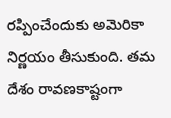రప్పించేందుకు అమెరికా నిర్ణయం తీసుకుంది. తమ దేశం రావణకాష్టంగా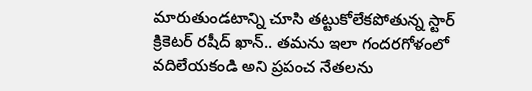మారుతుండటాన్ని చూసి తట్టుకోలేకపోతున్న స్టార్ క్రికెటర్ రషీద్ ఖాన్.. తమను ఇలా గందరగోళంలో వదిలేయకండి అని ప్రపంచ నేతలను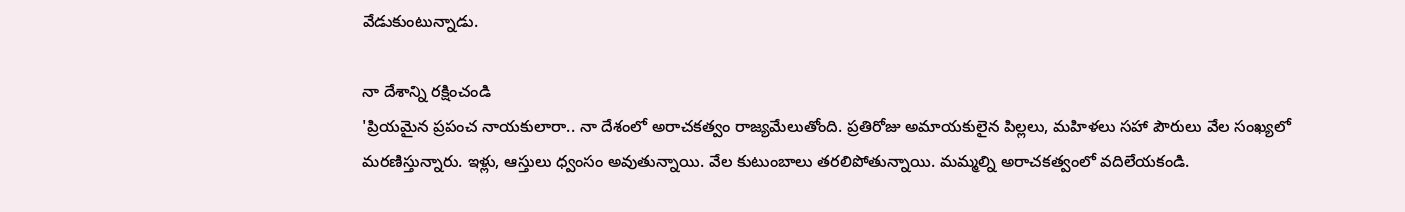వేడుకుంటున్నాడు.

నా దేశాన్ని రక్షించండి
'ప్రియమైన ప్రపంచ నాయకులారా.. నా దేశంలో అరాచకత్వం రాజ్యమేలుతోంది. ప్రతిరోజు అమాయకులైన పిల్లలు, మహిళలు సహా పౌరులు వేల సంఖ్యలో మరణిస్తున్నారు. ఇళ్లు, ఆస్తులు ధ్వంసం అవుతున్నాయి. వేల కుటుంబాలు తరలిపోతున్నాయి. మమ్మల్ని అరాచకత్వంలో వదిలేయకండి.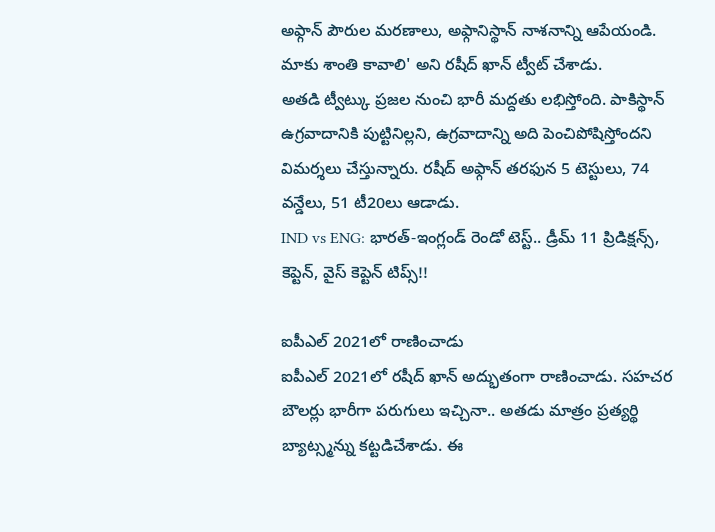అఫ్గాన్ పౌరుల మరణాలు, అఫ్గానిస్థాన్ నాశనాన్ని ఆపేయండి. మాకు శాంతి కావాలి' అని రషీద్ ఖాన్ ట్వీట్ చేశాడు.
అతడి ట్వీట్కు ప్రజల నుంచి భారీ మద్దతు లభిస్తోంది. పాకిస్థాన్ ఉగ్రవాదానికి పుట్టినిల్లని, ఉగ్రవాదాన్ని అది పెంచిపోషిస్తోందని విమర్శలు చేస్తున్నారు. రషీద్ అఫ్గాన్ తరఫున 5 టెస్టులు, 74 వన్డేలు, 51 టీ20లు ఆడాడు.
IND vs ENG: భారత్-ఇంగ్లండ్ రెండో టెస్ట్.. డ్రీమ్ 11 ప్రిడిక్షన్స్, కెప్టెన్, వైస్ కెప్టెన్ టిప్స్!!

ఐపీఎల్ 2021లో రాణించాడు
ఐపీఎల్ 2021లో రషీద్ ఖాన్ అద్భుతంగా రాణించాడు. సహచర బౌలర్లు భారీగా పరుగులు ఇచ్చినా.. అతడు మాత్రం ప్రత్యర్థి బ్యాట్స్మన్ను కట్టడిచేశాడు. ఈ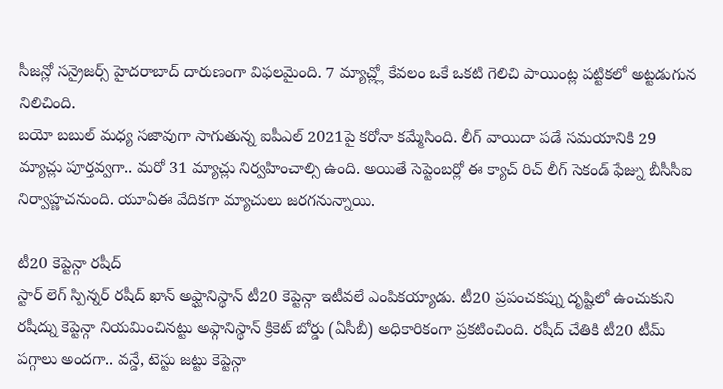సీజన్లో సన్రైజర్స్ హైదరాబాద్ దారుణంగా విఫలమైంది. 7 మ్యాచ్ల్లో కేవలం ఒకే ఒకటి గెలిచి పాయింట్ల పట్టికలో అట్టడుగున నిలిచింది.
బయో బబుల్ మధ్య సజావుగా సాగుతున్న ఐపీఎల్ 2021పై కరోనా కమ్మేసింది. లీగ్ వాయిదా పడే సమయానికి 29 మ్యాచ్లు పూర్తవ్వగా.. మరో 31 మ్యాచ్లు నిర్వహించాల్సి ఉంది. అయితే సెప్టెంబర్లో ఈ క్యాచ్ రిచ్ లీగ్ సెకండ్ ఫేజ్ను బీసీసీఐ నిర్వాహ్ణచనుంది. యూఏఈ వేదికగా మ్యాచులు జరగనున్నాయి.

టీ20 కెప్టెన్గా రషీద్
స్టార్ లెగ్ స్పిన్నర్ రషీద్ ఖాన్ అఫ్ఘానిస్థాన్ టీ20 కెప్టెన్గా ఇటీవలే ఎంపికయ్యాడు. టీ20 ప్రపంచకప్ను దృష్టిలో ఉంచుకుని రషీద్ను కెప్టెన్గా నియమించినట్టు అఫ్గానిస్థాన్ క్రికెట్ బోర్డు (ఏసీబీ) అధికారికంగా ప్రకటించింది. రషీద్ చేతికి టీ20 టీమ్ పగ్గాలు అందగా.. వన్డే, టెస్టు జట్టు కెప్టెన్గా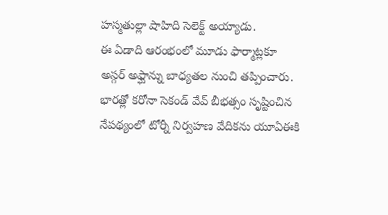హస్మతుల్లా షాహిది సెలెక్ట్ అయ్యాడు.
ఈ ఏడాది ఆరంభంలో మూడు ఫార్మాట్లకూ అస్గర్ అఫ్ఘాన్ను బాధ్యతల నుంచి తప్పించారు. భారత్లో కరోనా సెకండ్ వేవ్ బీభత్సం సృష్టించిన నేపథ్యంలో టోర్నీ నిర్వహణ వేదికను యూఏఈకి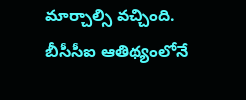మార్చాల్సి వచ్చింది.
బీసీసీఐ ఆతిథ్యంలోనే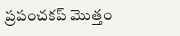ప్రపంచకప్ మొత్తం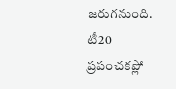జరుగనుంది. టీ20 ప్రపంచకప్లో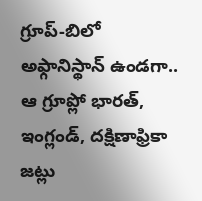గ్రూప్-బిలో అఫ్గానిస్థాన్ ఉండగా.. ఆ గ్రూప్లో భారత్, ఇంగ్లండ్, దక్షిణాఫ్రికా జట్లు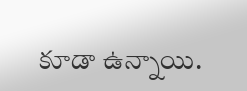కూడా ఉన్నాయి.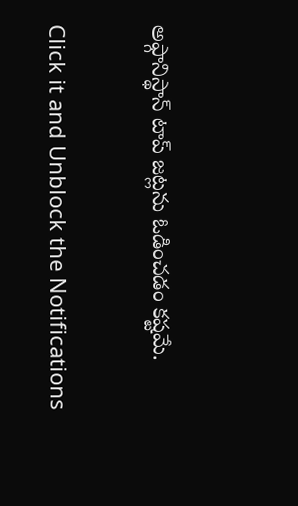అఫ్గానిస్థాన్ టాప్ జట్లను ఓడించడం కష్టమే.


Click it and Unblock the Notifications